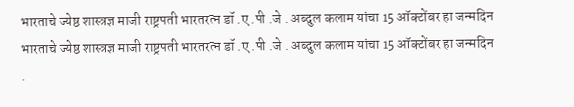भारताचे ज्येष्ठ शास्त्रज्ञ माजी राष्ट्रपती भारतरत्न डॉ .ए .पी .जे . अब्दुल कलाम यांचा 15 ऑक्टोंबर हा जन्मदिन
भारताचे ज्येष्ठ शास्त्रज्ञ माजी राष्ट्रपती भारतरत्न डॉ .ए .पी .जे . अब्दुल कलाम यांचा 15 ऑक्टोंबर हा जन्मदिन
.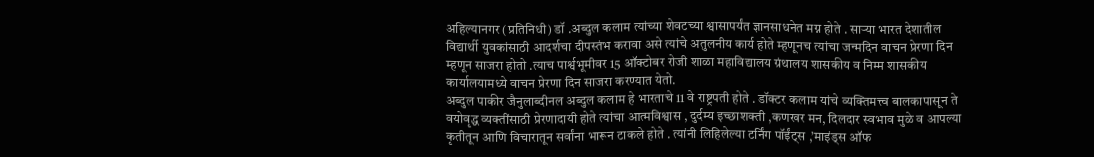अहिल्यानगर (प्रतिनिधी) डॉ .अब्दुल कलाम त्यांच्या शेवटच्या श्वासापर्यंत ज्ञानसाधनेत मग्न होते . साऱ्या भारत देशातील विद्यार्थी युवकांसाठी आदर्शचा दीपस्तंभ करावा असे त्यांचे अतुलनीय कार्य होते म्हणूनच त्यांचा जन्मदिन वाचन प्रेरणा दिन म्हणून साजरा होतो .त्याच पार्श्वभूमीवर 15 ऑक्टोबर रोजी शाळा महाविद्यालय ग्रंथालय शासकीय व निम्म शासकीय कार्यालयामध्ये वाचन प्रेरणा दिन साजरा करण्यात येतो.
अब्दुल पाकीर जैनुलाब्दीनल अब्दुल कलाम हे भारताचे 11 वे राष्ट्रपती होते . डॉक्टर कलाम यांचे व्यक्तिमत्त्व बालकापासून ते वयोवृद्ध व्यक्तींसाठी प्रेरणादायी होते त्यांचा आत्मविश्वास , दुर्दम्य इच्छाशक्ती ,कणखर मन, दिलदार स्वभाव मुळे व आपल्या कृतीतून आणि विचारातून सर्वांना भारून टाकले होते . त्यांनी लिहिलेल्या टर्निंग पॉईंट्स ,’माइंड्स ऑफ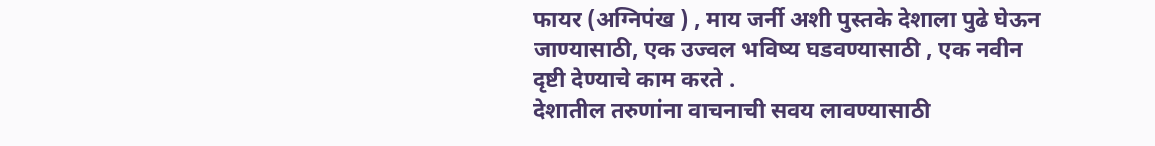फायर (अग्निपंख ) , माय जर्नी अशी पुस्तके देशाला पुढे घेऊन जाण्यासाठी, एक उज्वल भविष्य घडवण्यासाठी , एक नवीन दृष्टी देण्याचे काम करते .
देशातील तरुणांना वाचनाची सवय लावण्यासाठी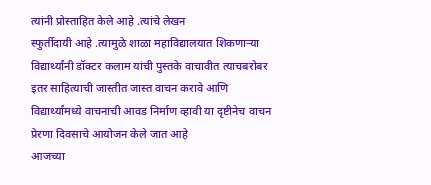त्यांनी प्रोस्ताहित केले आहे .त्यांचे लेखन
स्फुर्तीदायी आहे .त्यामुळे शाळा महाविद्यालयात शिकणाऱ्या विद्यार्थ्यांनी डॉक्टर कलाम यांची पुस्तके वाचावीत त्याचबरोबर इतर साहित्याची जास्तीत जास्त वाचन करावे आणि विद्यार्थ्यांमध्ये वाचनाची आवड निर्माण व्हावी या दृष्टीनेच वाचन प्रेरणा दिवसाचे आयोजन केले जात आहे
आजच्या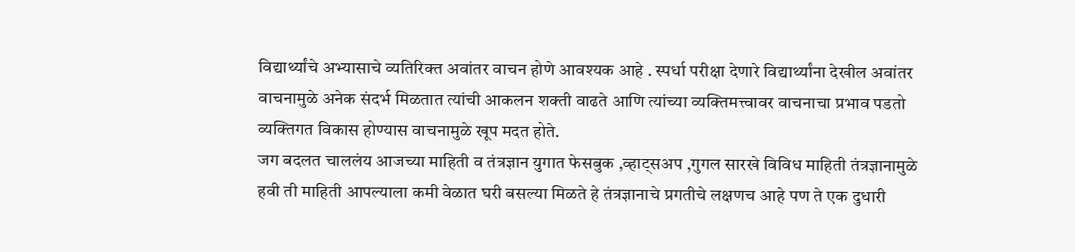विद्यार्थ्यांचे अभ्यासाचे व्यतिरिक्त अवांतर वाचन होणे आवश्यक आहे . स्पर्धा परीक्षा देणारे विद्यार्थ्यांना देखील अवांतर वाचनामुळे अनेक संदर्भ मिळतात त्यांची आकलन शक्ती वाढते आणि त्यांच्या व्यक्तिमत्त्वावर वाचनाचा प्रभाव पडतो व्यक्तिगत विकास होण्यास वाचनामुळे खूप मदत होते.
जग बदलत चाललंय आजच्या माहिती व तंत्रज्ञान युगात फेसबुक ,व्हाट्सअप ,गुगल सारखे विविध माहिती तंत्रज्ञानामुळे हवी ती माहिती आपल्याला कमी वेळात घरी बसल्या मिळते हे तंत्रज्ञानाचे प्रगतीचे लक्षणच आहे पण ते एक दुधारी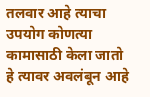तलवार आहे त्याचा उपयोग कोणत्या कामासाठी केला जातो हे त्यावर अवलंबून आहे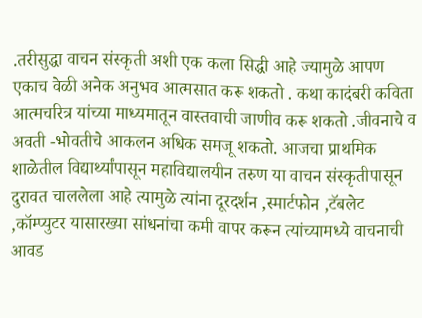.तरीसुद्धा वाचन संस्कृती अशी एक कला सिद्धी आहे ज्यामुळे आपण एकाच वेळी अनेक अनुभव आत्मसात करू शकतो . कथा कादंबरी कविता आत्मचरित्र यांच्या माध्यमातून वास्तवाची जाणीव करू शकतो .जीवनाचे व अवती -भोवतीचे आकलन अधिक समजू शकतो. आजचा प्राथमिक शाळेतील विद्यार्थ्यांपासून महाविद्यालयीन तरुण या वाचन संस्कृतीपासून दुरावत चाललेला आहे त्यामुळे त्यांना दूरदर्शन ,स्मार्टफोन ,टॅबलेट ,कॉम्प्युटर यासारख्या सांधनांचा कमी वापर करून त्यांच्यामध्ये वाचनाची आवड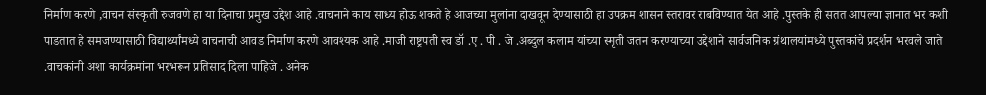निर्माण करणे ,वाचन संस्कृती रुजवणे हा या दिनाचा प्रमुख उद्देश आहे .वाचनाने काय साध्य होऊ शकते हे आजच्या मुलांना दाखवून देण्यासाठी हा उपक्रम शासन स्तरावर राबविण्यात येत आहे .पुस्तके ही सतत आपल्या ज्ञानात भर कशी पाडतात हे समजण्यासाठी विद्यार्थ्यांमध्ये वाचनाची आवड निर्माण करणे आवश्यक आहे .माजी राष्ट्रपती स्व डॉ .ए . पी . जे .अब्दुल कलाम यांच्या स्मृती जतन करण्याच्या उद्देशाने सार्वजनिक ग्रंथालयांमध्ये पुस्तकांचे प्रदर्शन भरवले जाते .वाचकांनी अशा कार्यक्रमांना भरभरून प्रतिसाद दिला पाहिजे . अनेक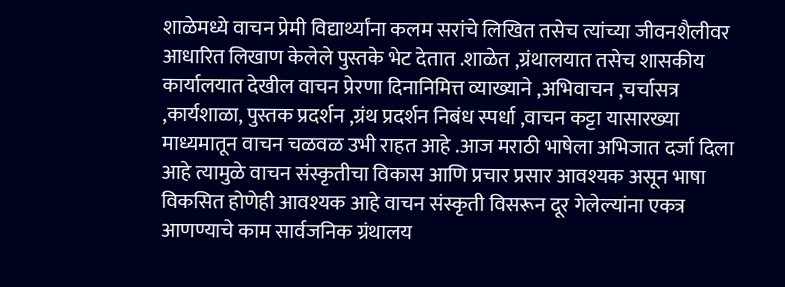शाळेमध्ये वाचन प्रेमी विद्यार्थ्यांना कलम सरांचे लिखित तसेच त्यांच्या जीवनशैलीवर आधारित लिखाण केलेले पुस्तके भेट देतात .शाळेत ,ग्रंथालयात तसेच शासकीय कार्यालयात देखील वाचन प्रेरणा दिनानिमित्त व्याख्याने ,अभिवाचन ,चर्चासत्र ,कार्यशाळा, पुस्तक प्रदर्शन ,ग्रंथ प्रदर्शन निबंध स्पर्धा ,वाचन कट्टा यासारख्या माध्यमातून वाचन चळवळ उभी राहत आहे .आज मराठी भाषेला अभिजात दर्जा दिला आहे त्यामुळे वाचन संस्कृतीचा विकास आणि प्रचार प्रसार आवश्यक असून भाषा विकसित होणेही आवश्यक आहे वाचन संस्कृती विसरून दूर गेलेल्यांना एकत्र आणण्याचे काम सार्वजनिक ग्रंथालय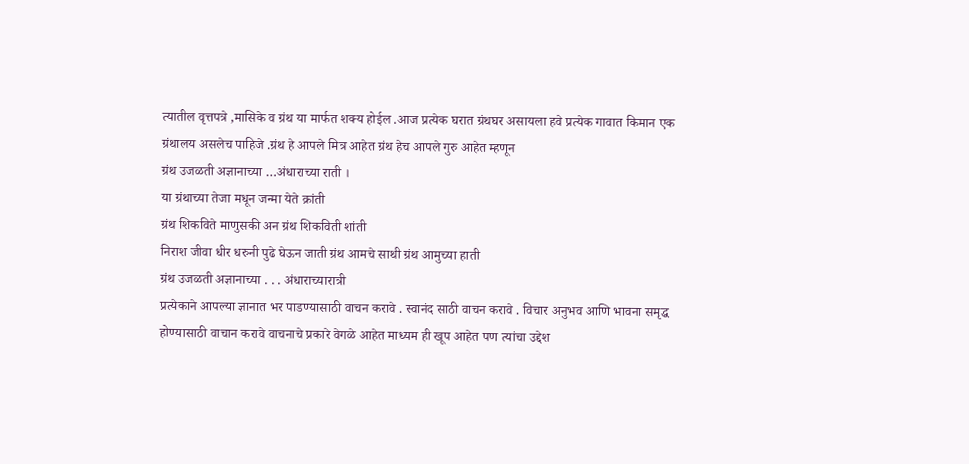त्यातील वृत्तपत्रे ,मासिके व ग्रंथ या मार्फत शक्य होईल .आज प्रत्येक घरात ग्रंथघर असायला हवे प्रत्येक गावात किमान एक ग्रंथालय असलेच पाहिजे .ग्रंथ हे आपले मित्र आहेत ग्रंथ हेच आपले गुरु आहेत म्हणून
ग्रंथ उजळती अज्ञानाच्या …अंधाराच्या राती ।
या ग्रंथाच्या तेजा मधून जन्मा येते क्रांती
ग्रंथ शिकविते माणुसकी अन ग्रंथ शिकविती शांती
निराश जीवा धीर धरुनी पुढे घेऊन जाती ग्रंथ आमचे साथी ग्रंथ आमुच्या हाती
ग्रंथ उजळती अज्ञानाच्या . . . अंधाराच्यारात्री
प्रत्येकाने आपल्या ज्ञानात भर पाडण्यासाठी वाचन करावे . स्वानंद साठी वाचन करावे . विचार अनुभव आणि भावना समृद्ध होण्यासाठी वाचान करावे वाचनाचे प्रकारे वेगळे आहेत माध्यम ही खूप आहेत पण त्यांचा उद्देश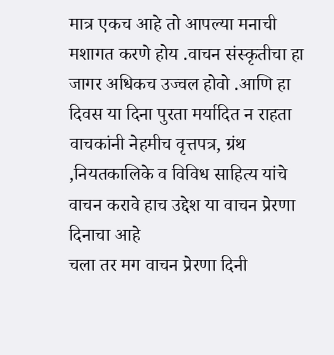मात्र एकच आहे तो आपल्या मनाची मशागत करणे होय .वाचन संस्कृतीचा हा जागर अधिकच उज्वल होवो .आणि हा दिवस या दिना पुरता मर्यादित न राहता वाचकांनी नेहमीच वृत्तपत्र, ग्रंथ ,नियतकालिके व विविध साहित्य यांचे वाचन करावे हाच उद्देश या वाचन प्रेरणा दिनाचा आहे
चला तर मग वाचन प्रेरणा दिनी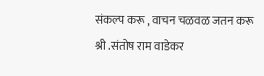संकल्प करू , वाचन चळवळ जतन करू
श्री .संतोष राम वाडेकर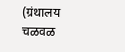(ग्रंथालय चळवळ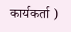कार्यकर्ता )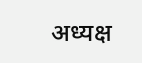अध्यक्ष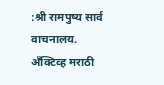:श्री रामपुष्य सार्व वाचनालय.
अँक्टिव्ह मराठी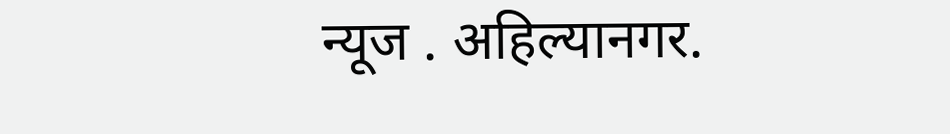न्यूज . अहिल्यानगर.